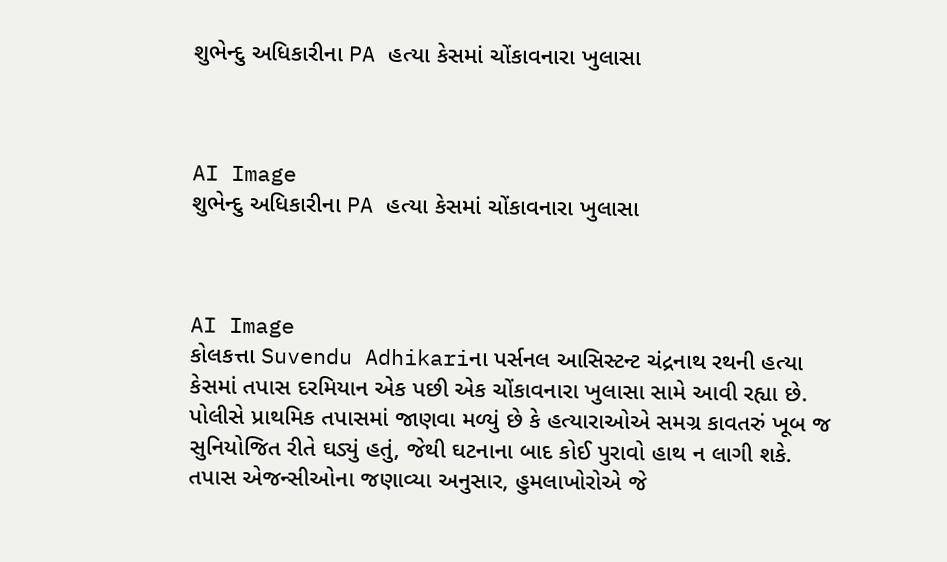શુભેન્દુ અધિકારીના PA હત્યા કેસમાં ચોંકાવનારા ખુલાસા



AI Image
શુભેન્દુ અધિકારીના PA હત્યા કેસમાં ચોંકાવનારા ખુલાસા



AI Image
કોલકત્તા Suvendu Adhikariના પર્સનલ આસિસ્ટન્ટ ચંદ્રનાથ રથની હત્યા કેસમાં તપાસ દરમિયાન એક પછી એક ચોંકાવનારા ખુલાસા સામે આવી રહ્યા છે. પોલીસે પ્રાથમિક તપાસમાં જાણવા મળ્યું છે કે હત્યારાઓએ સમગ્ર કાવતરું ખૂબ જ સુનિયોજિત રીતે ઘડ્યું હતું, જેથી ઘટનાના બાદ કોઈ પુરાવો હાથ ન લાગી શકે.
તપાસ એજન્સીઓના જણાવ્યા અનુસાર, હુમલાખોરોએ જે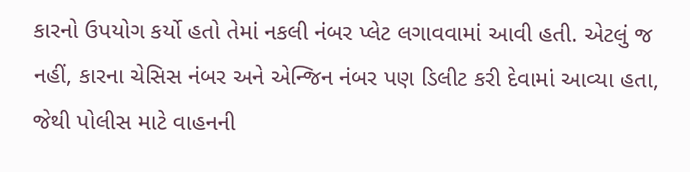કારનો ઉપયોગ કર્યો હતો તેમાં નકલી નંબર પ્લેટ લગાવવામાં આવી હતી. એટલું જ નહીં, કારના ચેસિસ નંબર અને એન્જિન નંબર પણ ડિલીટ કરી દેવામાં આવ્યા હતા, જેથી પોલીસ માટે વાહનની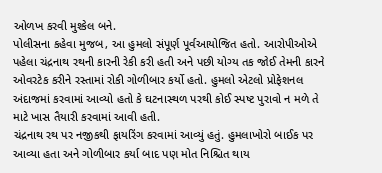ઓળખ કરવી મુશ્કેલ બને.
પોલીસના કહેવા મુજબ, આ હુમલો સંપૂર્ણ પૂર્વઆયોજિત હતો. આરોપીઓએ પહેલા ચંદ્રનાથ રથની કારની રેકી કરી હતી અને પછી યોગ્ય તક જોઈ તેમની કારને ઓવરટેક કરીને રસ્તામાં રોકી ગોળીબાર કર્યો હતો. હુમલો એટલો પ્રોફેશનલ અંદાજમાં કરવામાં આવ્યો હતો કે ઘટનાસ્થળ પરથી કોઈ સ્પષ્ટ પુરાવો ન મળે તે માટે ખાસ તૈયારી કરવામાં આવી હતી.
ચંદ્રનાથ રથ પર નજીકથી ફાયરિંગ કરવામાં આવ્યું હતું. હુમલાખોરો બાઈક પર આવ્યા હતા અને ગોળીબાર કર્યા બાદ પણ મોત નિશ્ચિત થાય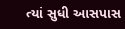ત્યાં સુધી આસપાસ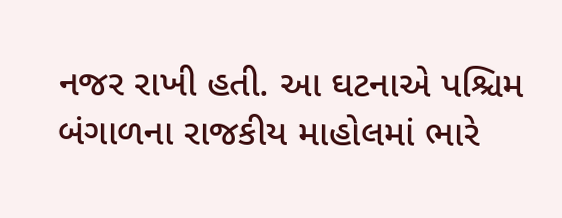નજર રાખી હતી. આ ઘટનાએ પશ્ચિમ બંગાળના રાજકીય માહોલમાં ભારે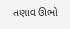તણાવ ઊભો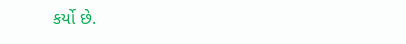કર્યો છે.